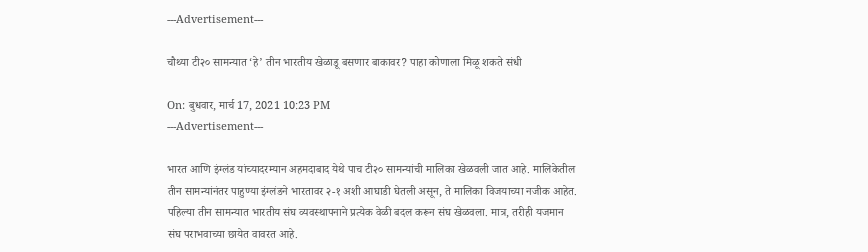---Advertisement---

चौथ्या टी२० सामन्यात ‘हे’ तीन भारतीय खेळाडू बसणार बाकावर? पाहा कोणाला मिळू शकते संधी

On: बुधवार, मार्च 17, 2021 10:23 PM
---Advertisement---

भारत आणि इंग्लंड यांच्यादरम्यान अहमदाबाद येथे पाच टी२० सामन्यांची मालिका खेळवली जात आहे. मालिकेतील तीन सामन्यांनंतर पाहुण्या इंग्लंडने भारतावर २-१ अशी आघाडी घेतली असून, ते मालिका विजयाच्या नजीक आहेत. पहिल्या तीन सामन्यात भारतीय संघ व्यवस्थापनाने प्रत्येक वेळी बदल करून संघ खेळवला. मात्र, तरीही यजमान संघ पराभवाच्या छायेत वावरत आहे.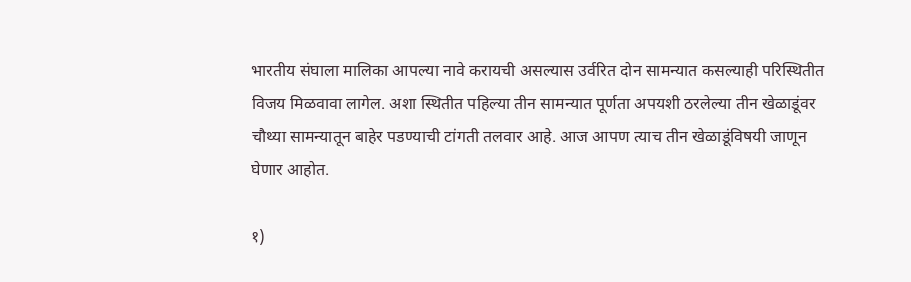भारतीय संघाला मालिका आपल्या नावे करायची असल्यास उर्वरित दोन सामन्यात कसल्याही परिस्थितीत विजय मिळवावा लागेल. अशा स्थितीत पहिल्या तीन सामन्यात पूर्णता अपयशी ठरलेल्या तीन खेळाडूंवर चौथ्या सामन्यातून बाहेर पडण्याची टांगती तलवार आहे. आज आपण त्याच तीन खेळाडूंविषयी जाणून घेणार आहोत.

१)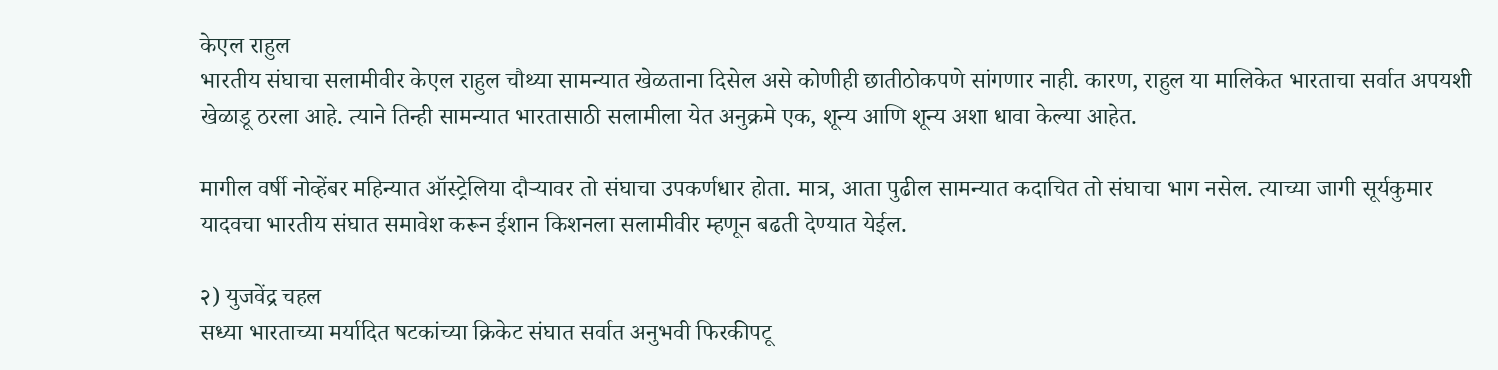केएल राहुल
भारतीय संघाचा सलामीवीर केएल राहुल चौथ्या सामन्यात खेळताना दिसेल असे कोणीही छातीठोकपणे सांगणार नाही. कारण, राहुल या मालिकेत भारताचा सर्वात अपयशी खेळाडू ठरला आहे. त्याने तिन्ही सामन्यात भारतासाठी सलामीला येत अनुक्रमे एक, शून्य आणि शून्य अशा धावा केल्या आहेत.

मागील वर्षी नोव्हेंबर महिन्यात ऑस्ट्रेलिया दौऱ्यावर तो संघाचा उपकर्णधार होता. मात्र, आता पुढील सामन्यात कदाचित तो संघाचा भाग नसेल. त्याच्या जागी सूर्यकुमार यादवचा भारतीय संघात समावेश करून ईशान किशनला सलामीवीर म्हणून बढती देण्यात येईल.

२) युजवेंद्र चहल
सध्या भारताच्या मर्यादित षटकांच्या क्रिकेट संघात सर्वात अनुभवी फिरकीपटू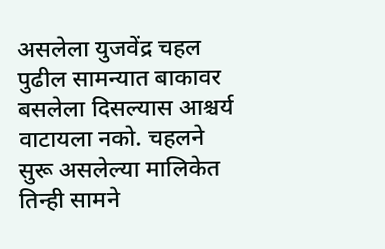असलेला युजवेंद्र चहल पुढील सामन्यात बाकावर बसलेला दिसल्यास आश्चर्य वाटायला नको. चहलने सुरू असलेल्या मालिकेत तिन्ही सामने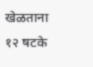खेळताना १२ षटके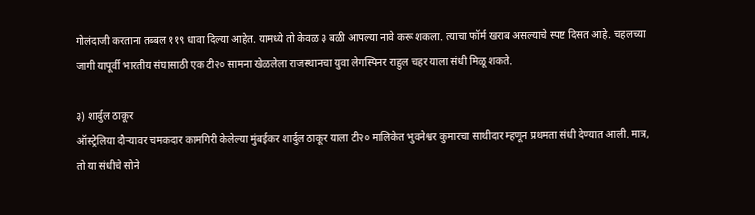गोलंदाजी करताना तब्बल ११९ धावा दिल्या आहेत. यामध्ये तो केवळ ३ बळी आपल्या नावे करू शकला. त्याचा फॉर्म खराब असल्याचे स्पष्ट दिसत आहे. चहलच्या जागी यापूर्वी भारतीय संघासाठी एक टी२० सामना खेळलेला राजस्थानचा युवा लेगस्पिनर राहुल चहर याला संधी मिळू शकते.

३) शार्दुल ठाकूर
ऑस्ट्रेलिया दौऱ्यावर चमकदार कामगिरी केलेल्या मुंबईकर शार्दुल ठाकूर याला टी२० मालिकेत भुवनेश्वर कुमारचा साथीदार म्हणून प्रथमता संधी देण्यात आली. मात्र, तो या संधीचे सोने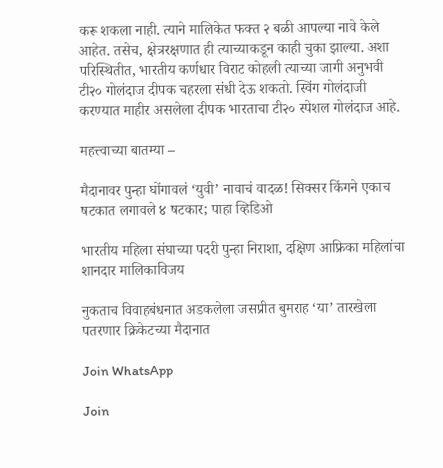करू शकला नाही. त्याने मालिकेत फक्त २ बळी आपल्या नावे केले आहेत. तसेच, क्षेत्ररक्षणात ही त्याच्याकडून काही चुका झाल्या. अशा परिस्थितीत, भारतीय कर्णधार विराट कोहली त्याच्या जागी अनुभवी टी२० गोलंदाज दीपक चहरला संधी देऊ शकतो. स्विंग गोलंदाजी करण्यात माहीर असलेला दीपक भारताचा टी२० स्पेशल गोलंदाज आहे.

महत्त्वाच्या बातम्या –

मैदानावर पुन्हा घोंगावलं ‘युवी’ नावाचं वादळ! सिक्सर किंगने एकाच षटकात लगावले ४ षटकार; पाहा व्हिडिओ

भारतीय महिला संघाच्या पदरी पुन्हा निराशा, दक्षिण आफ्रिका महिलांचा शानदार मालिकाविजय

नुकताच विवाहबंधनात अडकलेला जसप्रीत बुमराह ‘या’ तारखेला पतरणार क्रिकेटच्या मैदानात

Join WhatsApp

Join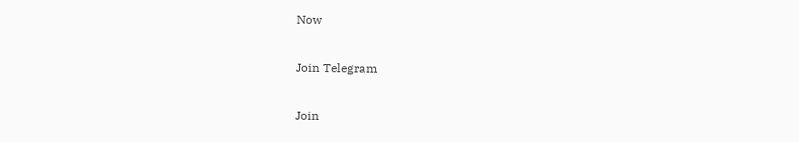Now

Join Telegram

Join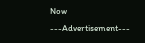Now
---Advertisement---